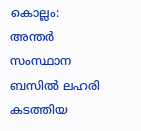കൊല്ലം: അന്തർ സംസ്ഥാന ബസിൽ ലഹരി കടത്തിയ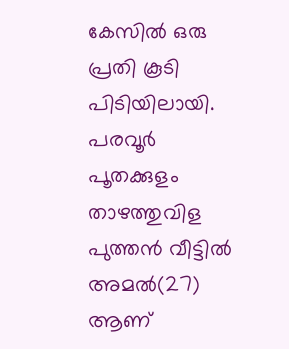കേസിൽ ഒരു പ്രതി കൂടി പിടിയിലായി. പരവൂർ പൂതക്കുളം താഴത്തുവിള പുത്തൻ വീട്ടിൽ അമൽ(27) ആണ്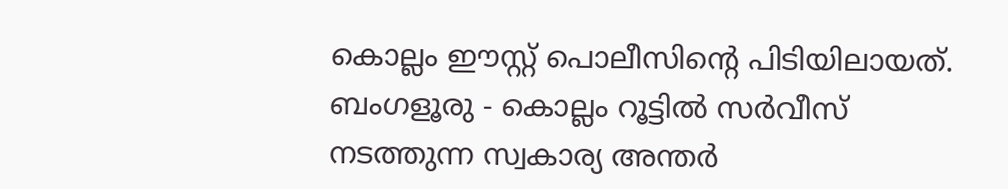കൊല്ലം ഈസ്റ്റ് പൊലീസിന്റെ പിടിയിലായത്.
ബംഗളൂരു - കൊല്ലം റൂട്ടിൽ സർവീസ് നടത്തുന്ന സ്വകാര്യ അന്തർ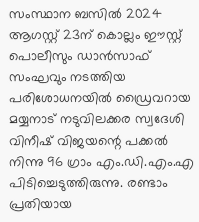സംസ്ഥാന ബസിൽ 2024 ആഗസ്റ്റ് 23ന് കൊല്ലം ഈസ്റ്റ് പൊലീസും ഡാൻസാഫ് സംഘവും നടത്തിയ പരിശോധനയിൽ ഡ്രൈവറായ മയ്യനാട് നടുവിലക്കര സ്വദേശി വിനീഷ് വിജയന്റെ പക്കൽ നിന്നു 96 ഗ്രാം എം.ഡി.എം.എ പിടിച്ചെടുത്തിരുന്നു. രണ്ടാം പ്രതിയായ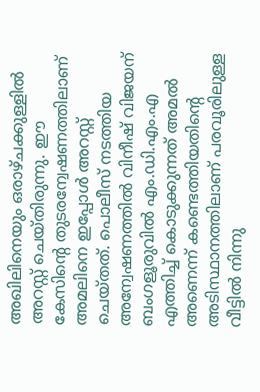അഖിലിനെയും ഒരാഴ്ചക്കുള്ളിൽ അറസ്റ്റ് ചെയ്തിരുന്നു. ഈ കേസിന്റെ തുടരന്വേഷണത്തിലാണ് അമലിനെ ഇപ്പോൾ അറസ്റ്റ് ചെയ്തത്. പൊലീസ് നടത്തിയ അന്വേഷണത്തിൽ വിനീഷ് വിജയന് ബംഗളൂരുവിൽ എം.ഡി.എം.എ എത്തിച്ച് കൊടുക്കുന്നത് അമൽ അണെന്ന് കണ്ടെത്തിയതിന്റെ അടിസ്ഥാനത്തിലാണ് പരവൂരിലുള്ള വീട്ടിൽ നിന്നു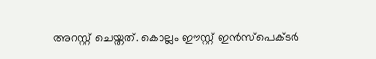അറസ്റ്റ് ചെയ്തത്. കൊല്ലം ഈസ്റ്റ് ഇൻസ്പെക്ടർ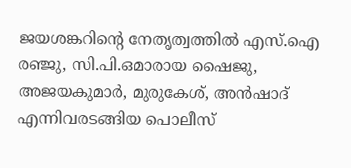ജയശങ്കറിന്റെ നേതൃത്വത്തിൽ എസ്.ഐ രഞ്ജു, സി.പി.ഒമാരായ ഷൈജു, അജയകുമാർ, മുരുകേശ്, അൻഷാദ് എന്നിവരടങ്ങിയ പൊലീസ്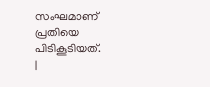സംഘമാണ് പ്രതിയെ പിടികൂടിയത്.
|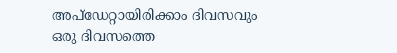അപ്ഡേറ്റായിരിക്കാം ദിവസവും
ഒരു ദിവസത്തെ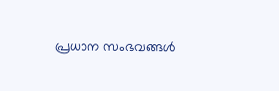പ്രധാന സംഭവങ്ങൾ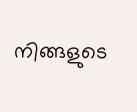നിങ്ങളുടെ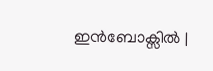ഇൻബോക്സിൽ |